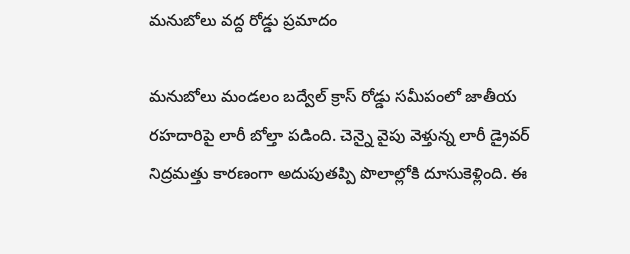మనుబోలు వద్ద రోడ్డు ప్రమాదం

మనుబోలు మండలం బద్వేల్ క్రాస్ రోడ్డు సమీపంలో జాతీయ రహదారిపై లారీ బోల్తా పడింది. చెన్నై వైపు వెళ్తున్న లారీ డ్రైవర్ నిద్రమత్తు కారణంగా అదుపుతప్పి పొలాల్లోకి దూసుకెళ్లింది. ఈ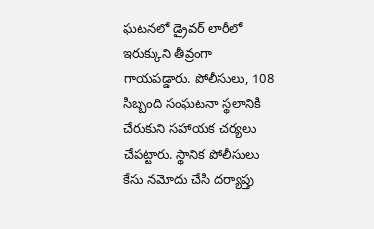ఘటనలో డ్రైవర్ లారీలో ఇరుక్కుని తీవ్రంగా గాయపడ్డారు. పోలీసులు, 108 సిబ్బంది సంఘటనా స్థలానికి చేరుకుని సహాయక చర్యలు చేపట్టారు. స్థానిక పోలీసులు కేసు నమోదు చేసి దర్యాప్తు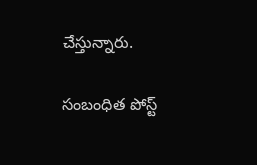చేస్తున్నారు.

సంబంధిత పోస్ట్